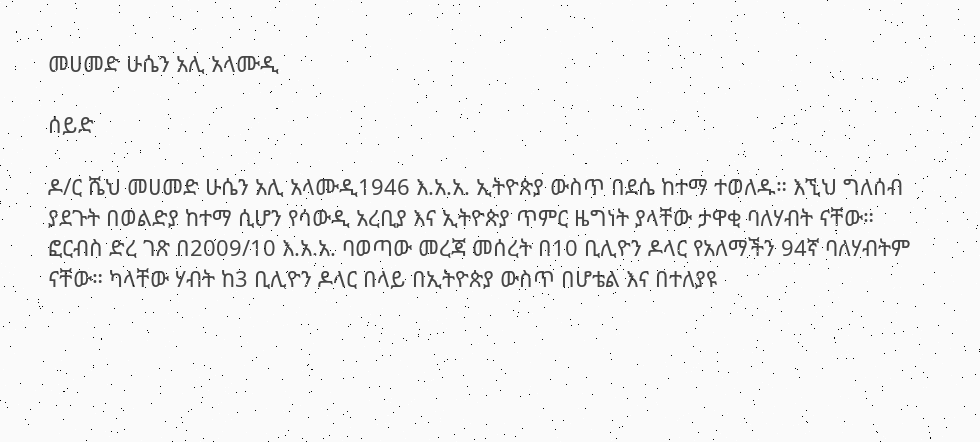መሀመድ ሁሴን አሊ አላሙዲ

ሰይድ

ዶ/ር ሼህ መሀመድ ሁሴን አሊ አላሙዲ1946 እ.አ.አ. ኢትዮጵያ ውስጥ በደሴ ከተማ ተወለዱ። እኚህ ግለሰብ ያደጉት በወልድያ ከተማ ሲሆን የሳውዲ አረቢያ እና ኢትዮጵያ ጥምር ዜግነት ያላቸው ታዋቂ ባለሃብት ናቸው። ፎርብስ ድረ ገጽ በ2009/10 እ.አ.አ. ባወጣው መረጃ መሰረት በ10 ቢሊዮን ዶላር የአለማችን 94ኛ ባለሃብትም ናቸው። ካላቸው ሃብት ከ3 ቢሊዮን ዶላር በላይ በኢትዮጵያ ውስጥ በሆቴል እና በተለያዩ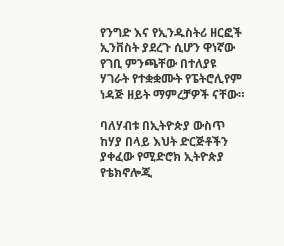የንግድ እና የኢንዱስትሪ ዘርፎች ኢንቨስት ያደረጉ ሲሆን ዋነኛው የገቢ ምንጫቸው በተለያዩ ሃገራት የተቋቋሙት የፔትሮሊየም ነዳጅ ዘይት ማምረቻዎች ናቸው።

ባለሃብቱ በኢትዮጵያ ውስጥ ከሃያ በላይ እህት ድርጅቶችን ያቀፈው የሚድሮክ ኢትዮጵያ የቴክኖሎጂ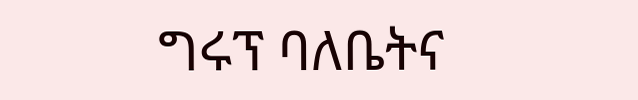ግሩፕ ባለቤትና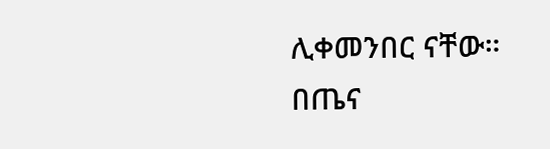ሊቀመንበር ናቸው። በጤና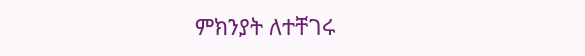ምክንያት ለተቸገሩ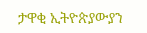ታዋቂ ኢትዮጵያውያን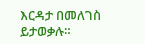እርዳታ በመለገስ ይታወቃሉ።